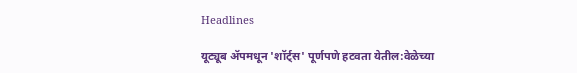Headlines

यूट्यूब ॲपमधून 'शॉर्ट्स' पूर्णपणे हटवता येतील:वेळेच्या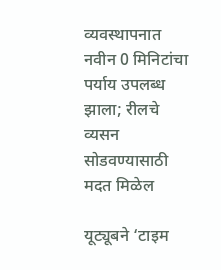व्यवस्थापनात नवीन 0 मिनिटांचा पर्याय उपलब्ध झाला; रीलचे व्यसन सोडवण्यासाठी मदत मिळेल

यूट्यूबने ‘टाइम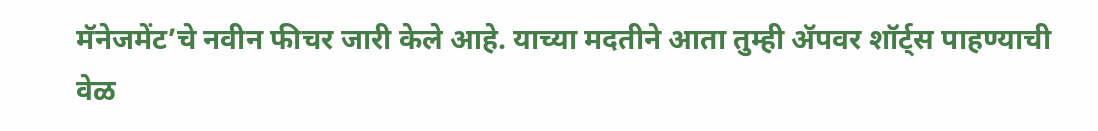मॅनेजमेंट’चे नवीन फीचर जारी केले आहे. याच्या मदतीने आता तुम्ही ॲपवर शॉर्ट्स पाहण्याची वेळ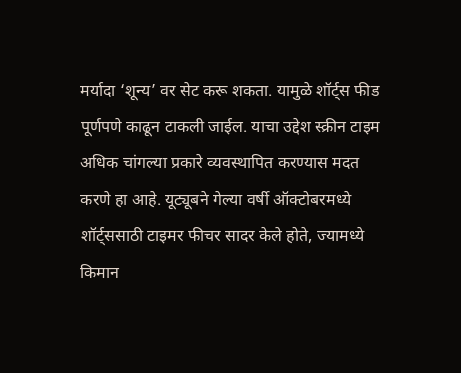मर्यादा ‘शून्य’ वर सेट करू शकता. यामुळे शॉर्ट्स फीड पूर्णपणे काढून टाकली जाईल. याचा उद्देश स्क्रीन टाइम अधिक चांगल्या प्रकारे व्यवस्थापित करण्यास मदत करणे हा आहे. यूट्यूबने गेल्या वर्षी ऑक्टोबरमध्ये शॉर्ट्ससाठी टाइमर फीचर सादर केले होते, ज्यामध्ये किमान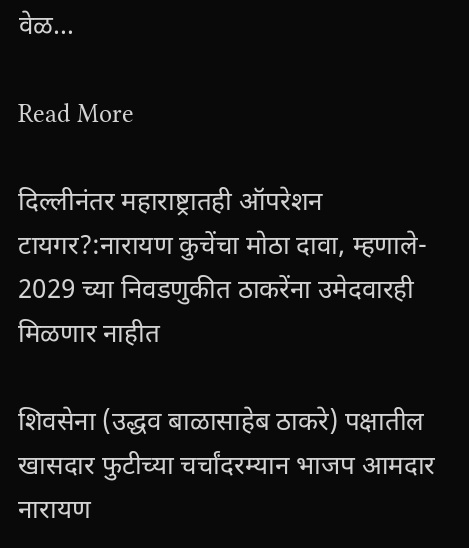वेळ…

Read More

दिल्लीनंतर महाराष्ट्रातही ऑपरेशन टायगर?:नारायण कुचेंचा मोठा दावा, म्हणाले- 2029 च्या निवडणुकीत ठाकरेंना उमेदवारही मिळणार नाहीत

शिवसेना (उद्धव बाळासाहेब ठाकरे) पक्षातील खासदार फुटीच्या चर्चांदरम्यान भाजप आमदार नारायण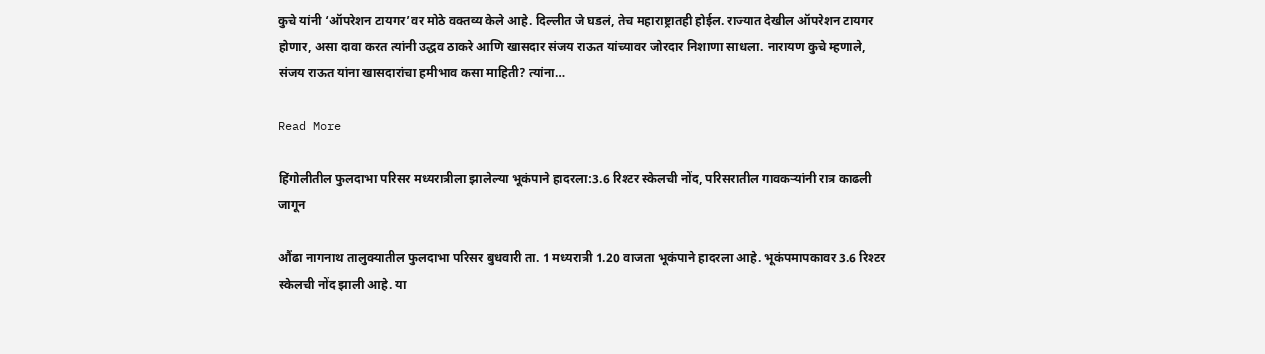कुचे यांनी ‘ऑपरेशन टायगर’वर मोठे वक्तव्य केले आहे. दिल्लीत जे घडलं, तेच महाराष्ट्रातही होईल. राज्यात देखील ऑपरेशन टायगर होणार, असा दावा करत त्यांनी उद्धव ठाकरे आणि खासदार संजय राऊत यांच्यावर जोरदार निशाणा साधला. नारायण कुचे म्हणाले, संजय राऊत यांना खासदारांचा हमीभाव कसा माहिती? त्यांना…

Read More

हिंगोलीतील फुलदाभा परिसर मध्यरात्रीला झालेल्या भूकंपाने हादरला:3.6 रिश्‍टर स्केलची नोंद, परिसरातील गावकऱ्यांनी रात्र काढली जागून

औंढा नागनाथ तालुक्यातील फुलदाभा परिसर बुधवारी ता. 1 मध्यरात्री 1.20 वाजता भूकंपाने हादरला आहे. भूकंपमापकावर 3.6 रिश्‍टर स्केलची नोंद झाली आहे. या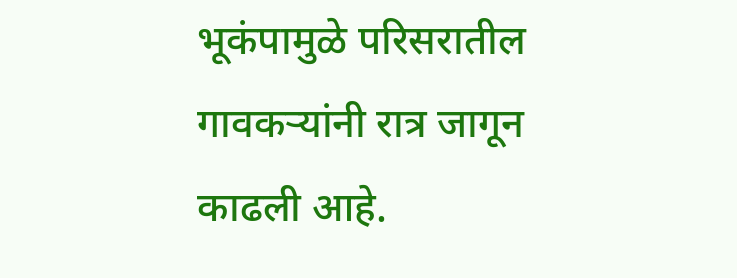भूकंपामुळे परिसरातील गावकऱ्यांनी रात्र जागून काढली आहे.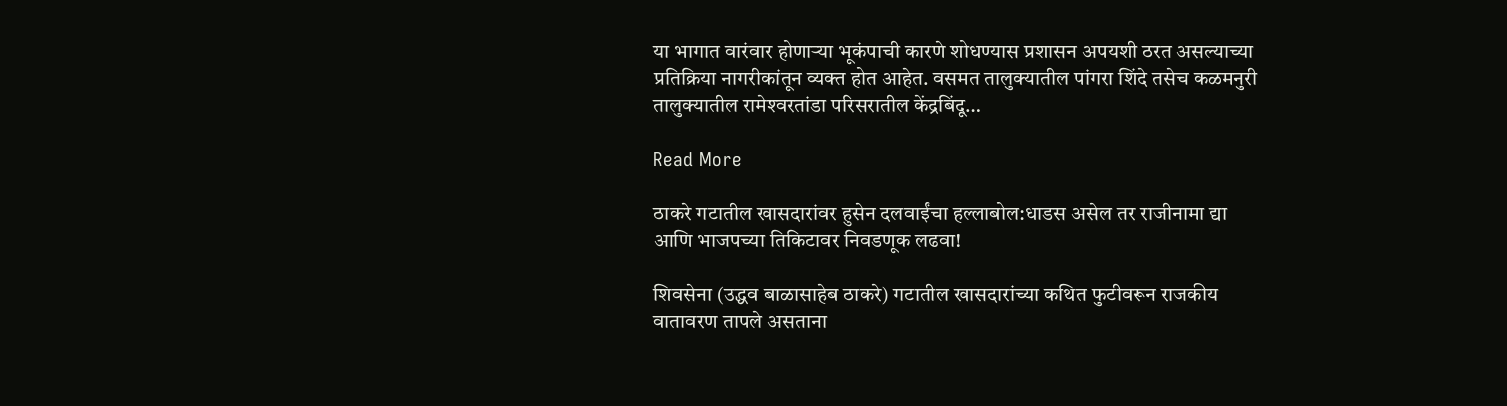या भागात वारंवार होणाऱ्या भूकंपाची कारणे शोधण्यास प्रशासन अपयशी ठरत असल्याच्या प्रतिक्रिया नागरीकांतून व्यक्त होत आहेत. वसमत तालुक्यातील पांगरा शिंदे तसेच कळमनुरी तालुक्यातील रामेश्‍वरतांडा परिसरातील केंद्रबिंदू…

Read More

ठाकरे गटातील खासदारांवर हुसेन दलवाईंचा हल्लाबोल:धाडस असेल तर राजीनामा द्या आणि भाजपच्या तिकिटावर निवडणूक लढवा!

शिवसेना (उद्धव बाळासाहेब ठाकरे) गटातील खासदारांच्या कथित फुटीवरून राजकीय वातावरण तापले असताना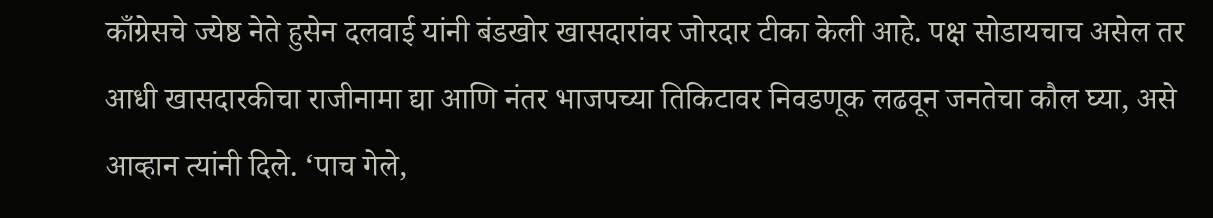काँग्रेसचे ज्येष्ठ नेते हुसेन दलवाई यांनी बंडखोर खासदारांवर जोरदार टीका केली आहे. पक्ष सोडायचाच असेल तर आधी खासदारकीचा राजीनामा द्या आणि नंतर भाजपच्या तिकिटावर निवडणूक लढवून जनतेचा कौल घ्या, असे आव्हान त्यांनी दिले. ‘पाच गेले,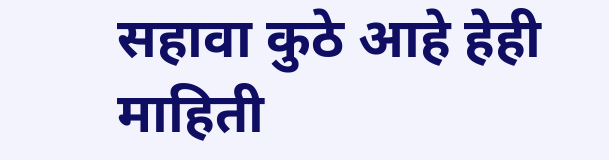सहावा कुठे आहे हेही माहिती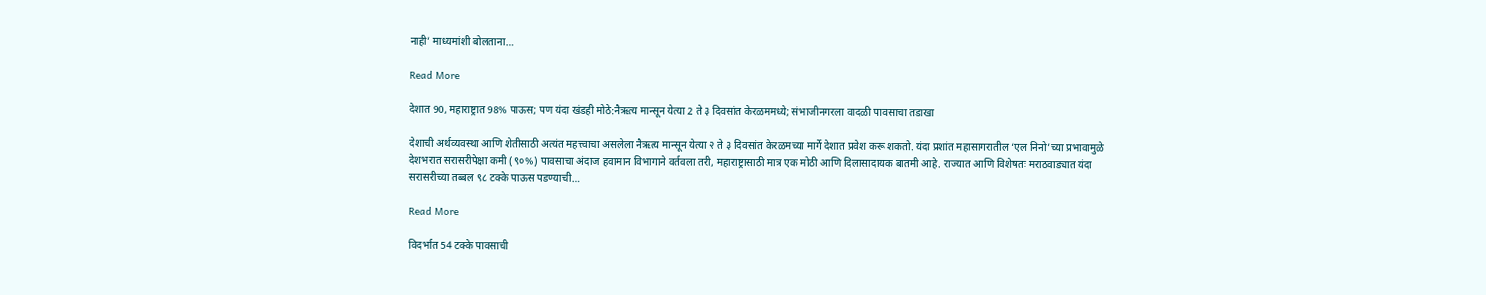नाही’ माध्यमांशी बोलताना…

Read More

देशात 90, महाराष्ट्रात 98% पाऊस; पण यंदा खंडही मोठे:नैऋत्य मान्सून येत्या 2 ते ३ दिवसांत केरळममध्ये; संभाजीनगरला वादळी पावसाचा तडाखा

देशाची अर्थव्यवस्था आणि शेतीसाठी अत्यंत महत्त्वाचा असलेला नैऋत्य मान्सून येत्या २ ते ३ दिवसांत केरळमच्या मार्गे देशात प्रवेश करू शकतो. यंदा प्रशांत महासागरातील ‘एल निनो’च्या प्रभावामुळे देशभरात सरासरीपेक्षा कमी (९०%) पावसाचा अंदाज हवामान विभागाने वर्तवला तरी, महाराष्ट्रासाठी मात्र एक मोठी आणि दिलासादायक बातमी आहे. राज्यात आणि विशेषतः मराठवाड्यात यंदा सरासरीच्या तब्बल ९८ टक्के पाऊस पडण्याची…

Read More

विदर्भात 54 टक्के पावसाची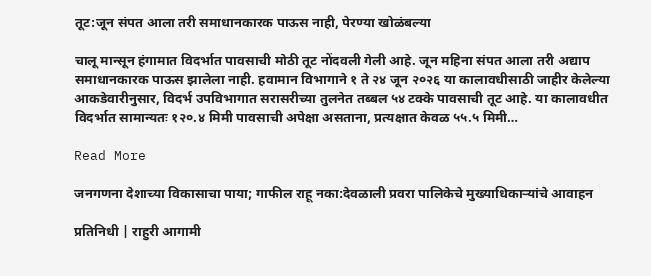तूट:जून संपत आला तरी समाधानकारक पाऊस नाही, पेरण्या खोळंबल्या

चालू मान्सून हंगामात विदर्भात पावसाची मोठी तूट नोंदवली गेली आहे. जून महिना संपत आला तरी अद्याप समाधानकारक पाऊस झालेला नाही. हवामान विभागाने १ ते २४ जून २०२६ या कालावधीसाठी जाहीर केलेल्या आकडेवारीनुसार, विदर्भ उपविभागात सरासरीच्या तुलनेत तब्बल ५४ टक्के पावसाची तूट आहे. या कालावधीत विदर्भात सामान्यतः १२०.४ मिमी पावसाची अपेक्षा असताना, प्रत्यक्षात केवळ ५५.५ मिमी…

Read More

जनगणना देशाच्या विकासाचा पाया; गाफील राहू नका:देवळाली प्रवरा पालिकेचे मुख्याधिकाऱ्यांचे आवाहन

प्रतिनिधी | राहुरी आगामी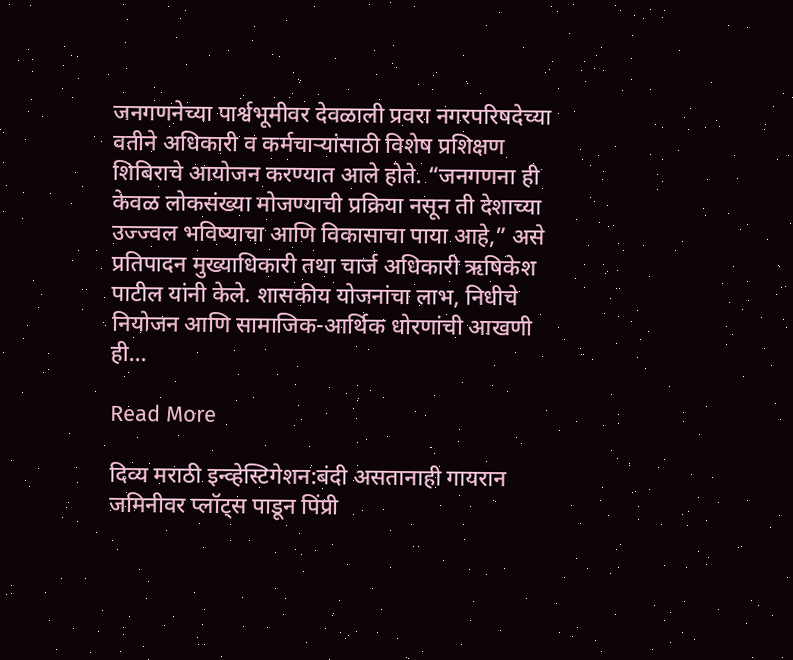जनगणनेच्या पार्श्वभूमीवर देवळाली प्रवरा नगरपरिषदेच्या वतीने अधिकारी व कर्मचाऱ्यांसाठी विशेष प्रशिक्षण शिबिराचे आयोजन करण्यात आले होते. “जनगणना ही केवळ लोकसंख्या मोजण्याची प्रक्रिया नसून ती देशाच्या उज्ज्वल भविष्याचा आणि विकासाचा पाया आहे,” असे प्रतिपादन मुख्याधिकारी तथा चार्ज अधिकारी ऋषिकेश पाटील यांनी केले. शासकीय योजनांचा लाभ, निधीचे नियोजन आणि सामाजिक-आर्थिक धोरणांची आखणी ही…

Read More

दिव्य मराठी इन्व्हेस्टिगेशन:बंदी असतानाही गायरान जमिनीवर प्लॉट्स पाडून पिंप्री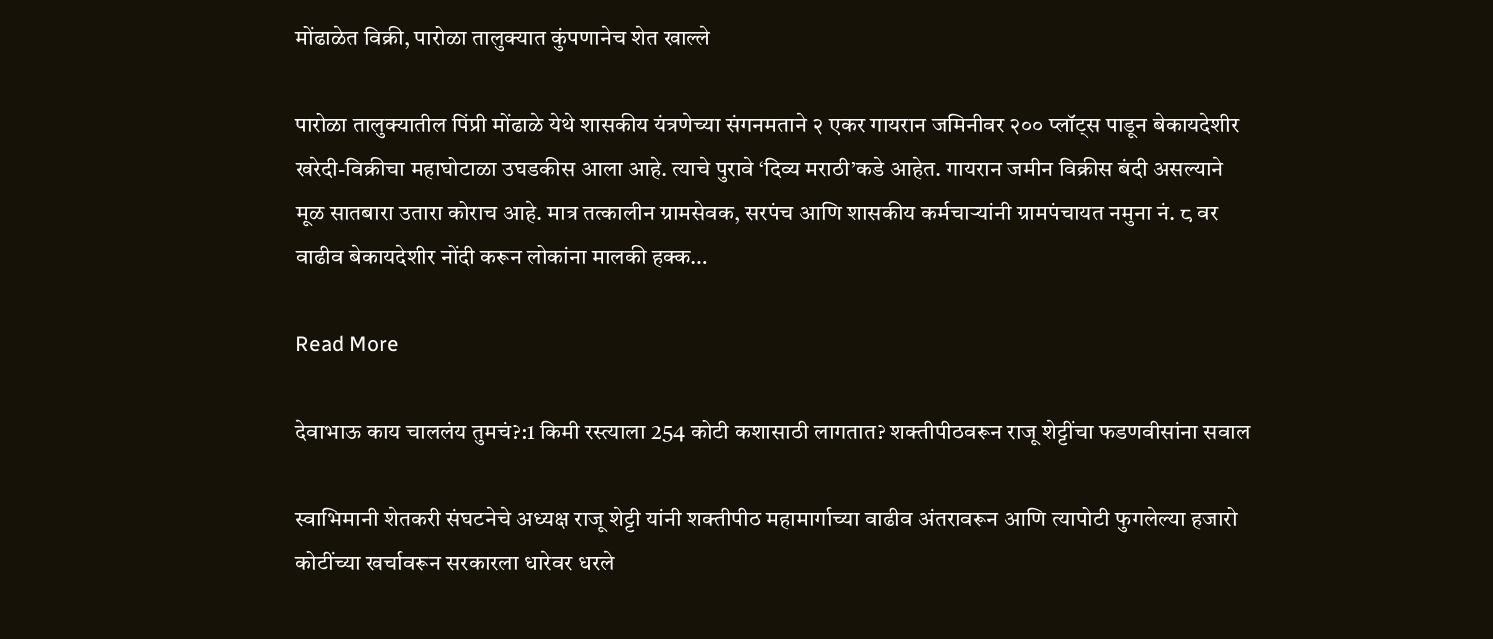मोंढाळेत विक्री, पारोळा तालुक्यात कुंपणानेच शेत खाल्ले

पारोळा तालुक्यातील पिंप्री मोंढाळे येथे शासकीय यंत्रणेच्या संगनमताने २ एकर गायरान जमिनीवर २०० प्लॉट्स पाडून बेकायदेशीर खरेदी-विक्रीचा महाघोटाळा उघडकीस आला आहे. त्याचे पुरावे ‘दिव्य मराठी’कडे आहेत. गायरान जमीन विक्रीस बंदी असल्याने मूळ सातबारा उतारा कोराच आहे. मात्र तत्कालीन ग्रामसेवक, सरपंच आणि शासकीय कर्मचाऱ्यांनी ग्रामपंचायत नमुना नं. ८ वर वाढीव बेकायदेशीर नोंदी करून लोकांना मालकी हक्क…

Read More

देवाभाऊ काय चाललंय तुमचं?:1 किमी रस्त्याला 254 कोटी कशासाठी लागतात? शक्तीपीठवरून राजू शेट्टींचा फडणवीसांना सवाल

स्वाभिमानी शेतकरी संघटनेचे अध्यक्ष राजू शेट्टी यांनी शक्तीपीठ महामार्गाच्या वाढीव अंतरावरून आणि त्यापोटी फुगलेल्या हजारो कोटींच्या खर्चावरून सरकारला धारेवर धरले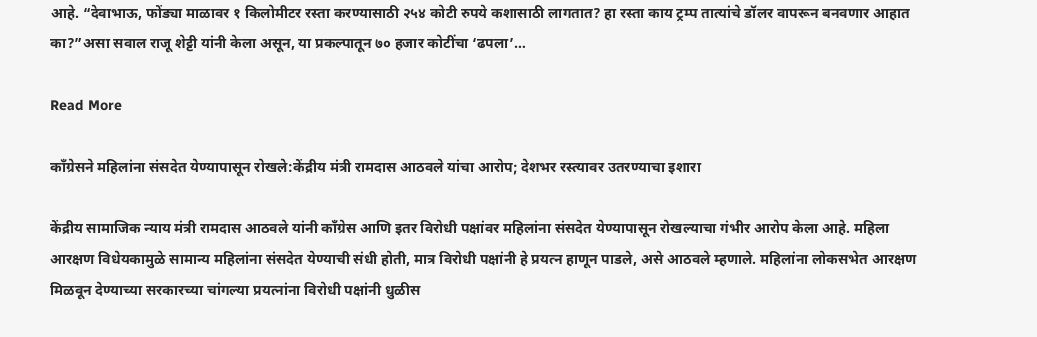आहे. “देवाभाऊ, फोंड्या माळावर १ किलोमीटर रस्ता करण्यासाठी २५४ कोटी रुपये कशासाठी लागतात? हा रस्ता काय ट्रम्प तात्यांचे डॉलर वापरून बनवणार आहात का?”असा सवाल राजू शेट्टी यांनी केला असून, या प्रकल्पातून ७० हजार कोटींचा ‘ढपला’…

Read More

काँग्रेसने महिलांना संसदेत येण्यापासून रोखले:केंद्रीय मंत्री रामदास आठवले यांचा आरोप; देशभर रस्त्यावर उतरण्याचा इशारा

केंद्रीय सामाजिक न्याय मंत्री रामदास आठवले यांनी काँग्रेस आणि इतर विरोधी पक्षांवर महिलांना संसदेत येण्यापासून रोखल्याचा गंभीर आरोप केला आहे. महिला आरक्षण विधेयकामुळे सामान्य महिलांना संसदेत येण्याची संधी होती, मात्र विरोधी पक्षांनी हे प्रयत्न हाणून पाडले, असे आठवले म्हणाले. महिलांना लोकसभेत आरक्षण मिळवून देण्याच्या सरकारच्या चांगल्या प्रयत्नांना विरोधी पक्षांनी धुळीस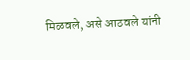मिळवले, असे आठवले यांनी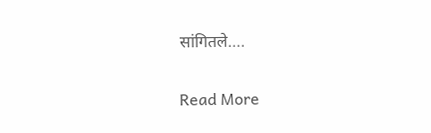सांगितले….

Read More